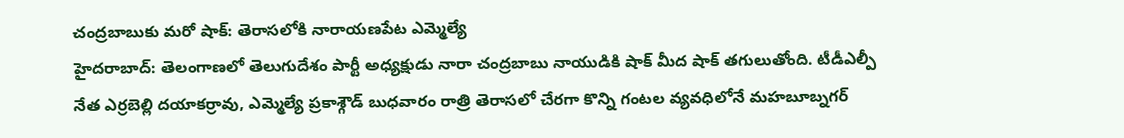చంద్రబాబుకు మరో షాక్: తెరాసలోకి నారాయణపేట ఎమ్మెల్యే
హైదరాబాద్: తెలంగాణలో తెలుగుదేశం పార్టీ అధ్యక్షుడు నారా చంద్రబాబు నాయుడికి షాక్ మీద షాక్ తగులుతోంది. టీడీఎల్పీ నేత ఎర్రబెల్లి దయాకర్రావు, ఎమ్మెల్యే ప్రకాశ్గౌడ్ బుధవారం రాత్రి తెరాసలో చేరగా కొన్ని గంటల వ్యవధిలోనే మహబూబ్నగర్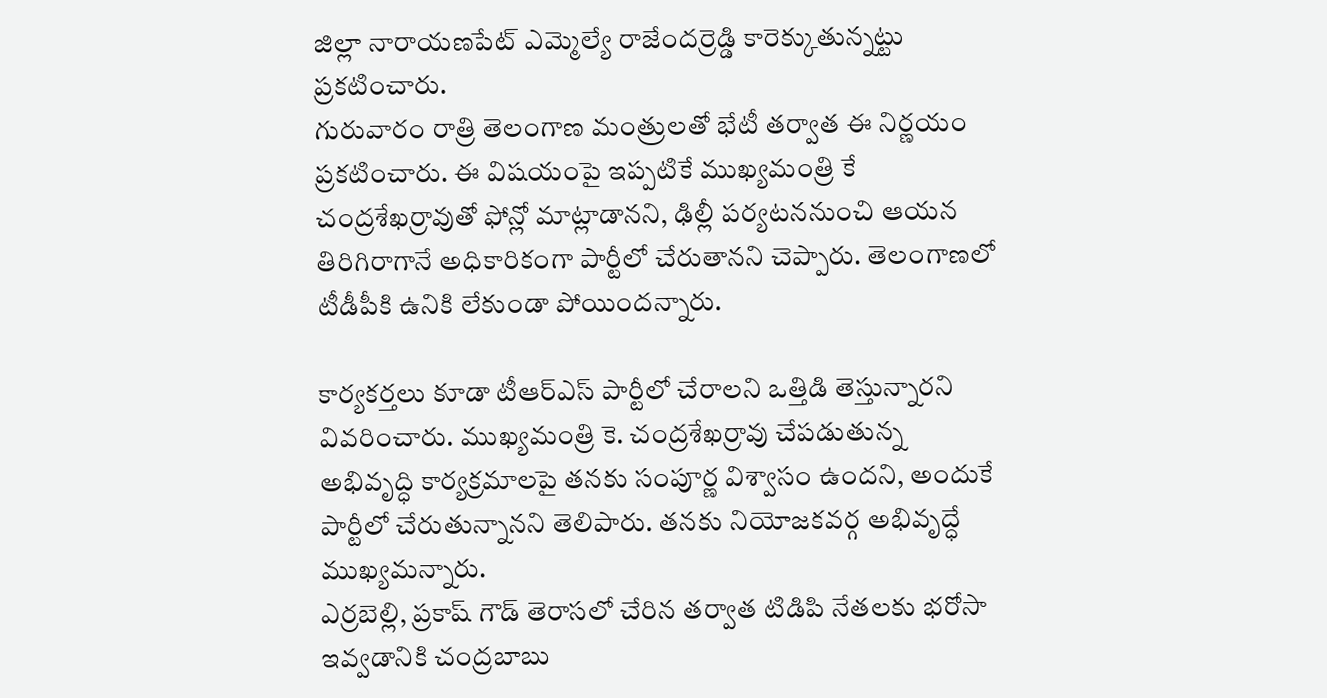జిల్లా నారాయణపేట్ ఎమ్మెల్యే రాజేందర్రెడ్డి కారెక్కుతున్నట్టు ప్రకటించారు.
గురువారం రాత్రి తెలంగాణ మంత్రులతో భేటీ తర్వాత ఈ నిర్ణయం ప్రకటించారు. ఈ విషయంపై ఇప్పటికే ముఖ్యమంత్రి కే చంద్రశేఖర్రావుతో ఫోన్లో మాట్లాడానని, ఢిల్లీ పర్యటననుంచి ఆయన తిరిగిరాగానే అధికారికంగా పార్టీలో చేరుతానని చెప్పారు. తెలంగాణలో టీడీపీకి ఉనికి లేకుండా పోయిందన్నారు.

కార్యకర్తలు కూడా టీఆర్ఎస్ పార్టీలో చేరాలని ఒత్తిడి తెస్తున్నారని వివరించారు. ముఖ్యమంత్రి కె. చంద్రశేఖర్రావు చేపడుతున్న అభివృద్ధి కార్యక్రమాలపై తనకు సంపూర్ణ విశ్వాసం ఉందని, అందుకే పార్టీలో చేరుతున్నానని తెలిపారు. తనకు నియోజకవర్గ అభివృద్ధే ముఖ్యమన్నారు.
ఎర్రబెల్లి, ప్రకాష్ గౌడ్ తెరాసలో చేరిన తర్వాత టిడిపి నేతలకు భరోసా ఇవ్వడానికి చంద్రబాబు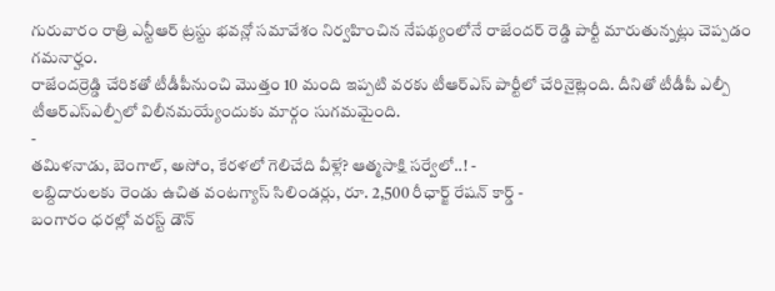గురువారం రాత్రి ఎన్టీఆర్ ట్రస్టు భవన్లో సమావేశం నిర్వహించిన నేపథ్యంలోనే రాజేందర్ రెడ్డి పార్టీ మారుతున్నట్లు చెప్పడం గమనార్హం.
రాజేందర్రెడ్డి చేరికతో టీడీపీనుంచి మొత్తం 10 మంది ఇప్పటి వరకు టీఆర్ఎస్ పార్టీలో చేరినైట్లెంది. దీనితో టీడీపీ ఎల్పీ టీఆర్ఎస్ఎల్పీలో విలీనమయ్యేందుకు మార్గం సుగమమైంది.
-
తమిళనాడు, బెంగాల్, అసోం, కేరళలో గెలిచేది వీళ్లే? ఆత్మసాక్షి సర్వేలో..! -
లబ్దిదారులకు రెండు ఉచిత వంటగ్యాస్ సిలిండర్లు, రూ. 2,500 రీఛార్జ్ రేషన్ కార్డ్ -
బంగారం ధరల్లో వరస్ట్ డౌన్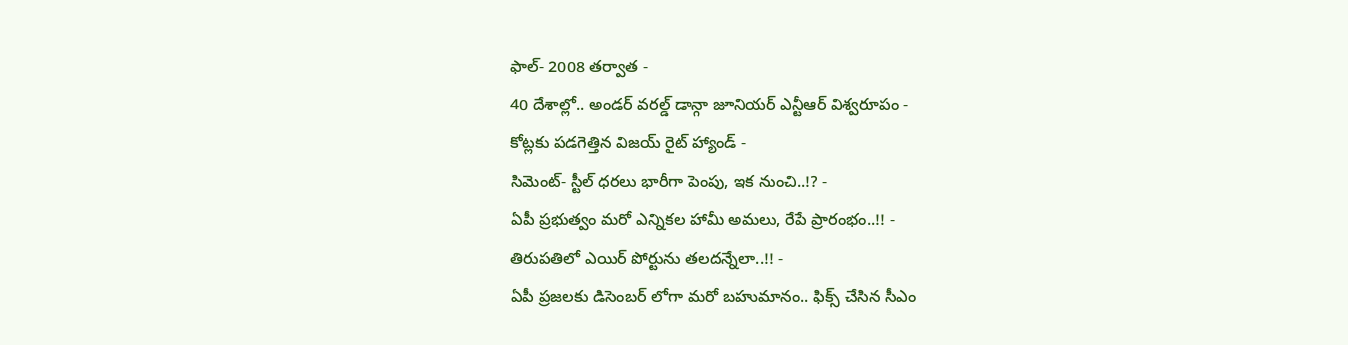ఫాల్- 2008 తర్వాత -
40 దేశాల్లో.. అండర్ వరల్డ్ డాన్గా జూనియర్ ఎన్టీఆర్ విశ్వరూపం -
కోట్లకు పడగెత్తిన విజయ్ రైట్ హ్యాండ్ -
సిమెంట్- స్టీల్ ధరలు భారీగా పెంపు, ఇక నుంచి..!? -
ఏపీ ప్రభుత్వం మరో ఎన్నికల హామీ అమలు, రేపే ప్రారంభం..!! -
తిరుపతిలో ఎయిర్ పోర్టును తలదన్నేలా..!! -
ఏపీ ప్రజలకు డిసెంబర్ లోగా మరో బహుమానం.. ఫిక్స్ చేసిన సీఎం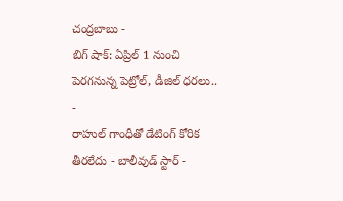చంద్రబాబు -
బిగ్ షాక్: ఏప్రిల్ 1 నుంచి పెరగనున్న పెట్రోల్, డీజిల్ ధరలు.. -
రాహుల్ గాంధీతో డేటింగ్ కోరిక తీరలేదు - బాలీవుడ్ స్టార్ -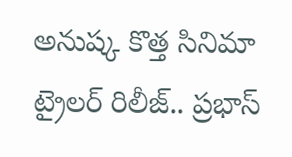అనుష్క కొత్త సినిమా ట్రైలర్ రిలీజ్.. ప్రభాస్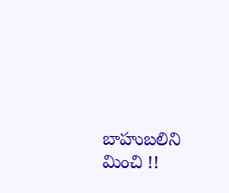బాహుబలిని మించి !!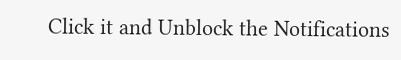Click it and Unblock the Notifications